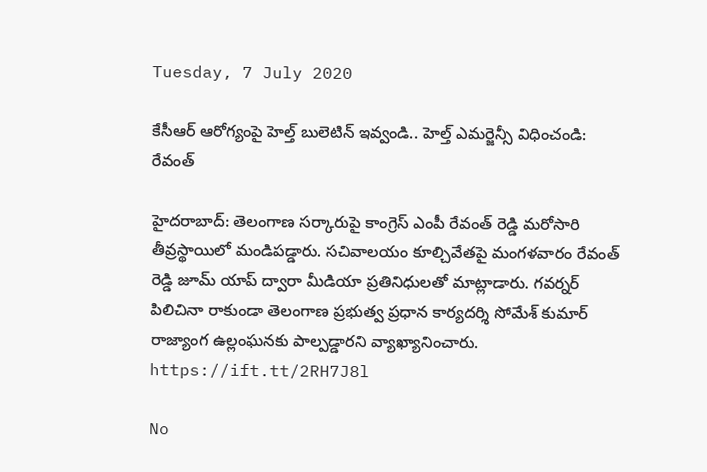Tuesday, 7 July 2020

కేసీఆర్ ఆరోగ్యంపై హెల్త్ బులెటిన్ ఇవ్వండి.. హెల్త్ ఎమర్జెన్సీ విధించండి: రేవంత్

హైదరాబాద్: తెలంగాణ సర్కారుపై కాంగ్రెస్ ఎంపీ రేవంత్ రెడ్డి మరోసారి తీవ్రస్థాయిలో మండిపడ్డారు. సచివాలయం కూల్చివేతపై మంగళవారం రేవంత్ రెడ్డి జూమ్ యాప్ ద్వారా మీడియా ప్రతినిధులతో మాట్లాడారు. గవర్నర్ పిలిచినా రాకుండా తెలంగాణ ప్రభుత్వ ప్రధాన కార్యదర్శి సోమేశ్ కుమార్ రాజ్యాంగ ఉల్లంఘనకు పాల్పడ్డారని వ్యాఖ్యానించారు.
https://ift.tt/2RH7J8l

No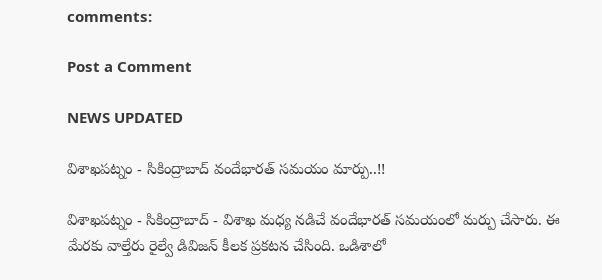comments:

Post a Comment

NEWS UPDATED

విశాఖపట్నం - సికింద్రాబాద్ వందేభారత్ సమయం మార్పు..!!

విశాఖపట్నం - సికింద్రాబాద్ - విశాఖ మధ్య నడిచే వందేభారత్ సమయంలో మర్పు చేసారు. ఈ మేరకు వాల్తేరు రైల్వే డివిజన్ కీలక ప్రకటన చేసింది. ఒడిశాలో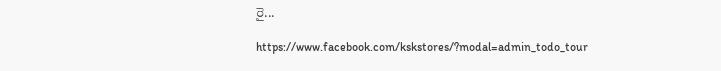రై...

https://www.facebook.com/kskstores/?modal=admin_todo_tour